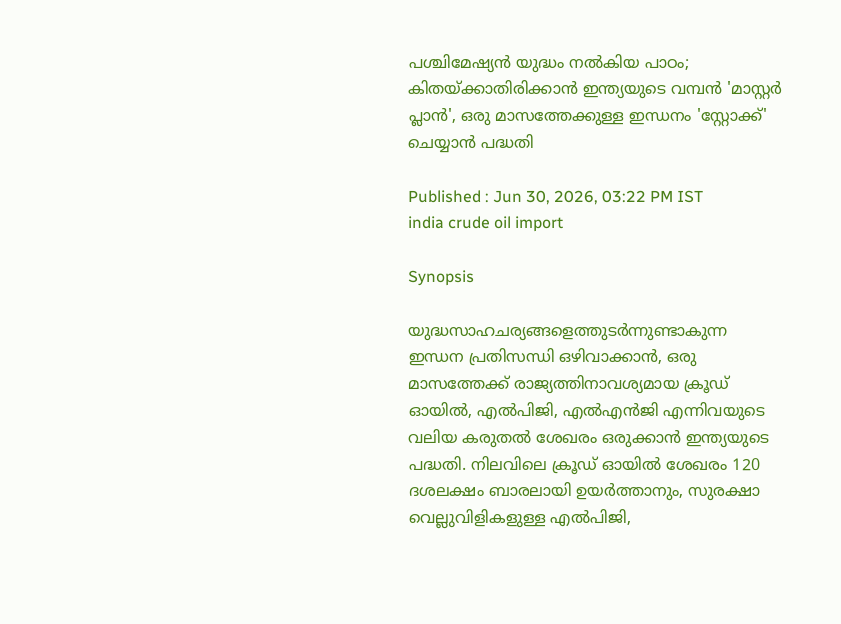പശ്ചിമേഷ്യൻ യുദ്ധം നല്‍കിയ പാഠം; കിതയ്ക്കാതിരിക്കാൻ ഇന്ത്യയുടെ വമ്പൻ 'മാസ്റ്റർ പ്ലാൻ', ഒരു മാസത്തേക്കുള്ള ഇന്ധനം 'സ്റ്റോക്ക്' ചെയ്യാന്‍ പദ്ധതി

Published : Jun 30, 2026, 03:22 PM IST
india crude oil import

Synopsis

യുദ്ധസാഹചര്യങ്ങളെത്തുടർന്നുണ്ടാകുന്ന ഇന്ധന പ്രതിസന്ധി ഒഴിവാക്കാൻ, ഒരു മാസത്തേക്ക് രാജ്യത്തിനാവശ്യമായ ക്രൂഡ് ഓയിൽ, എൽപിജി, എൽഎൻജി എന്നിവയുടെ വലിയ കരുതൽ ശേഖരം ഒരുക്കാൻ ഇന്ത്യയുടെ പദ്ധതി. നിലവിലെ ക്രൂഡ് ഓയിൽ ശേഖരം 120 ദശലക്ഷം ബാരലായി ഉയർത്താനും, സുരക്ഷാ വെല്ലുവിളികളുള്ള എൽപിജി,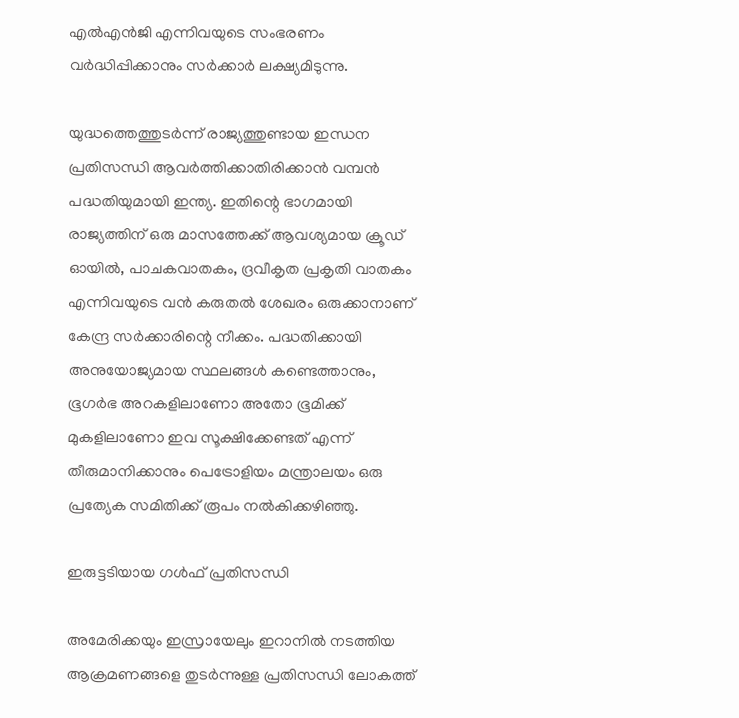എൽഎൻജി എന്നിവയുടെ സംഭരണം വർദ്ധിപ്പിക്കാനും സർക്കാർ ലക്ഷ്യമിടുന്നു.

യുദ്ധത്തെത്തുടര്‍ന്ന് രാജ്യത്തുണ്ടായ ഇന്ധന പ്രതിസന്ധി ആവര്‍ത്തിക്കാതിരിക്കാന്‍ വമ്പന്‍ പദ്ധതിയുമായി ഇന്ത്യ. ഇതിന്റെ ഭാഗമായി രാജ്യത്തിന് ഒരു മാസത്തേക്ക് ആവശ്യമായ ക്രൂഡ് ഓയില്‍, പാചകവാതകം, ദ്രവീകൃത പ്രകൃതി വാതകം എന്നിവയുടെ വന്‍ കരുതല്‍ ശേഖരം ഒരുക്കാനാണ് കേന്ദ്ര സര്‍ക്കാരിന്റെ നീക്കം. പദ്ധതിക്കായി അനുയോജ്യമായ സ്ഥലങ്ങള്‍ കണ്ടെത്താനും, ഭൂഗര്‍ഭ അറകളിലാണോ അതോ ഭൂമിക്ക് മുകളിലാണോ ഇവ സൂക്ഷിക്കേണ്ടത് എന്ന് തീരുമാനിക്കാനും പെട്രോളിയം മന്ത്രാലയം ഒരു പ്രത്യേക സമിതിക്ക് രൂപം നല്‍കിക്കഴിഞ്ഞു.

ഇരുട്ടടിയായ ഗള്‍ഫ് പ്രതിസന്ധി

അമേരിക്കയും ഇസ്രായേലും ഇറാനില്‍ നടത്തിയ ആക്രമണങ്ങളെ തുടര്‍ന്നുള്ള പ്രതിസന്ധി ലോകത്ത്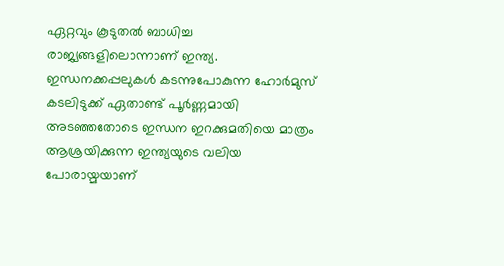ഏറ്റവും കൂടുതല്‍ ബാധിച്ച രാജ്യങ്ങളിലൊന്നാണ് ഇന്ത്യ. ഇന്ധനക്കപ്പലുകള്‍ കടന്നുപോകുന്ന ഹോര്‍മുസ് കടലിടുക്ക് ഏതാണ്ട് പൂര്‍ണ്ണമായി അടഞ്ഞതോടെ ഇന്ധന ഇറക്കുമതിയെ മാത്രം ആശ്രയിക്കുന്ന ഇന്ത്യയുടെ വലിയ പോരായ്മയാണ്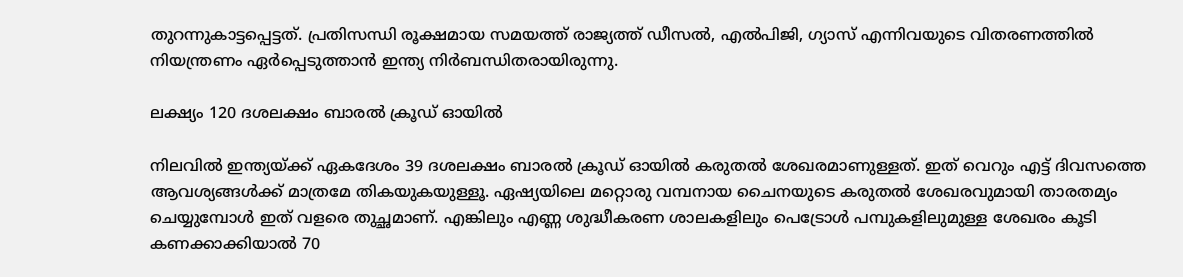തുറന്നുകാട്ടപ്പെട്ടത്. പ്രതിസന്ധി രൂക്ഷമായ സമയത്ത് രാജ്യത്ത് ഡീസല്‍, എല്‍പിജി, ഗ്യാസ് എന്നിവയുടെ വിതരണത്തില്‍ നിയന്ത്രണം ഏര്‍പ്പെടുത്താന്‍ ഇന്ത്യ നിര്‍ബന്ധിതരായിരുന്നു.

ലക്ഷ്യം 120 ദശലക്ഷം ബാരല്‍ ക്രൂഡ് ഓയില്‍

നിലവില്‍ ഇന്ത്യയ്ക്ക് ഏകദേശം 39 ദശലക്ഷം ബാരല്‍ ക്രൂഡ് ഓയില്‍ കരുതല്‍ ശേഖരമാണുള്ളത്. ഇത് വെറും എട്ട് ദിവസത്തെ ആവശ്യങ്ങള്‍ക്ക് മാത്രമേ തികയുകയുള്ളൂ. ഏഷ്യയിലെ മറ്റൊരു വമ്പനായ ചൈനയുടെ കരുതല്‍ ശേഖരവുമായി താരതമ്യം ചെയ്യുമ്പോള്‍ ഇത് വളരെ തുച്ഛമാണ്. എങ്കിലും എണ്ണ ശുദ്ധീകരണ ശാലകളിലും പെട്രോള്‍ പമ്പുകളിലുമുള്ള ശേഖരം കൂടി കണക്കാക്കിയാല്‍ 70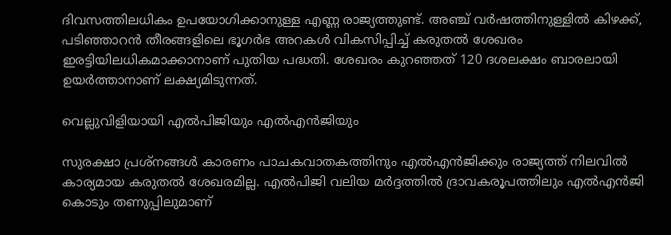ദിവസത്തിലധികം ഉപയോഗിക്കാനുള്ള എണ്ണ രാജ്യത്തുണ്ട്. അഞ്ച് വര്‍ഷത്തിനുള്ളില്‍ കിഴക്ക്, പടിഞ്ഞാറന്‍ തീരങ്ങളിലെ ഭൂഗര്‍ഭ അറകള്‍ വികസിപ്പിച്ച് കരുതല്‍ ശേഖരം ഇരട്ടിയിലധികമാക്കാനാണ് പുതിയ പദ്ധതി. ശേഖരം കുറഞ്ഞത് 120 ദശലക്ഷം ബാരലായി ഉയര്‍ത്താനാണ് ലക്ഷ്യമിടുന്നത്.

വെല്ലുവിളിയായി എല്‍പിജിയും എല്‍എന്‍ജിയും

സുരക്ഷാ പ്രശ്‌നങ്ങള്‍ കാരണം പാചകവാതകത്തിനും എല്‍എന്‍ജിക്കും രാജ്യത്ത് നിലവില്‍ കാര്യമായ കരുതല്‍ ശേഖരമില്ല. എല്‍പിജി വലിയ മര്‍ദ്ദത്തില്‍ ദ്രാവകരൂപത്തിലും എല്‍എന്‍ജി കൊടും തണുപ്പിലുമാണ്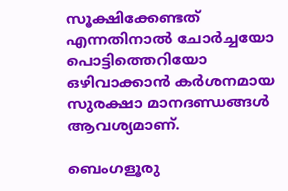സൂക്ഷിക്കേണ്ടത് എന്നതിനാല്‍ ചോര്‍ച്ചയോ പൊട്ടിത്തെറിയോ ഒഴിവാക്കാന്‍ കര്‍ശനമായ സുരക്ഷാ മാനദണ്ഡങ്ങള്‍ ആവശ്യമാണ്.

ബെംഗളൂരു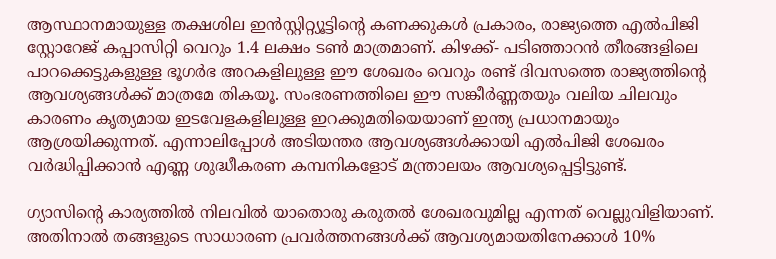ആസ്ഥാനമായുള്ള തക്ഷശില ഇന്‍സ്റ്റിറ്റ്യൂട്ടിന്റെ കണക്കുകള്‍ പ്രകാരം, രാജ്യത്തെ എല്‍പിജി സ്റ്റോറേജ് കപ്പാസിറ്റി വെറും 1.4 ലക്ഷം ടണ്‍ മാത്രമാണ്. കിഴക്ക്- പടിഞ്ഞാറന്‍ തീരങ്ങളിലെ പാറക്കെട്ടുകളുള്ള ഭൂഗര്‍ഭ അറകളിലുള്ള ഈ ശേഖരം വെറും രണ്ട് ദിവസത്തെ രാജ്യത്തിന്റെ ആവശ്യങ്ങള്‍ക്ക് മാത്രമേ തികയൂ. സംഭരണത്തിലെ ഈ സങ്കീര്‍ണ്ണതയും വലിയ ചിലവും കാരണം കൃത്യമായ ഇടവേളകളിലുള്ള ഇറക്കുമതിയെയാണ് ഇന്ത്യ പ്രധാനമായും ആശ്രയിക്കുന്നത്. എന്നാലിപ്പോള്‍ അടിയന്തര ആവശ്യങ്ങള്‍ക്കായി എല്‍പിജി ശേഖരം വര്‍ദ്ധിപ്പിക്കാന്‍ എണ്ണ ശുദ്ധീകരണ കമ്പനികളോട് മന്ത്രാലയം ആവശ്യപ്പെട്ടിട്ടുണ്ട്.

ഗ്യാസിന്റെ കാര്യത്തില്‍ നിലവില്‍ യാതൊരു കരുതല്‍ ശേഖരവുമില്ല എന്നത് വെല്ലുവിളിയാണ്. അതിനാല്‍ തങ്ങളുടെ സാധാരണ പ്രവര്‍ത്തനങ്ങള്‍ക്ക് ആവശ്യമായതിനേക്കാള്‍ 10%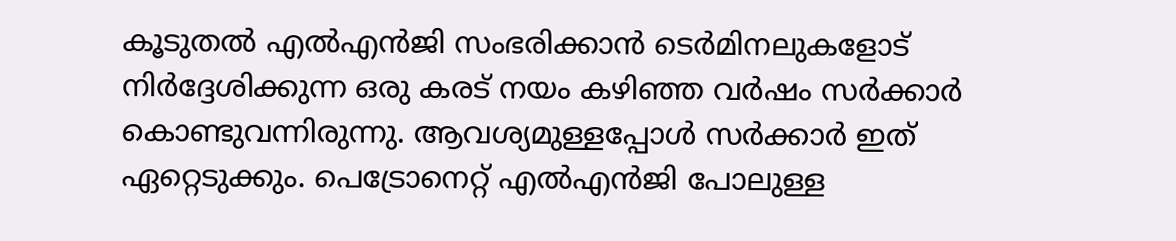കൂടുതല്‍ എല്‍എന്‍ജി സംഭരിക്കാന്‍ ടെര്‍മിനലുകളോട് നിര്‍ദ്ദേശിക്കുന്ന ഒരു കരട് നയം കഴിഞ്ഞ വര്‍ഷം സര്‍ക്കാര്‍ കൊണ്ടുവന്നിരുന്നു. ആവശ്യമുള്ളപ്പോള്‍ സര്‍ക്കാര്‍ ഇത് ഏറ്റെടുക്കും. പെട്രോനെറ്റ് എല്‍എന്‍ജി പോലുള്ള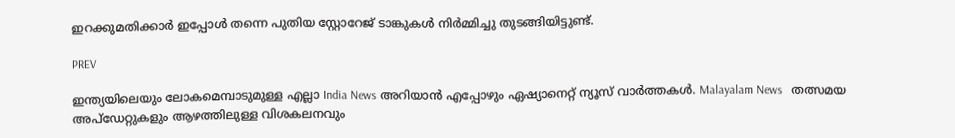ഇറക്കുമതിക്കാര്‍ ഇപ്പോള്‍ തന്നെ പുതിയ സ്റ്റോറേജ് ടാങ്കുകള്‍ നിര്‍മ്മിച്ചു തുടങ്ങിയിട്ടുണ്ട്.

PREV

ഇന്ത്യയിലെയും ലോകമെമ്പാടുമുള്ള എല്ലാ India News അറിയാൻ എപ്പോഴും ഏഷ്യാനെറ്റ് ന്യൂസ് വാർത്തകൾ. Malayalam News   തത്സമയ അപ്‌ഡേറ്റുകളും ആഴത്തിലുള്ള വിശകലനവും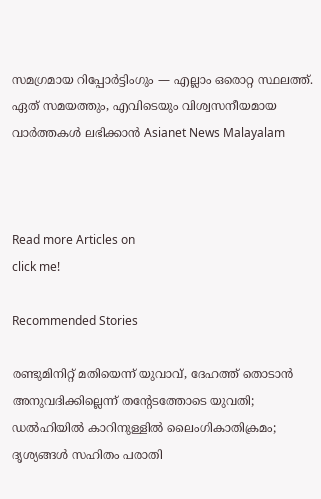സമഗ്രമായ റിപ്പോർട്ടിംഗും — എല്ലാം ഒരൊറ്റ സ്ഥലത്ത്. ഏത് സമയത്തും, എവിടെയും വിശ്വസനീയമായ വാർത്തകൾ ലഭിക്കാൻ Asianet News Malayalam



Read more Articles on
click me!

Recommended Stories

രണ്ടുമിനിറ്റ് മതിയെന്ന് യുവാവ്, ദേഹത്ത് തൊടാൻ അനുവദിക്കില്ലെന്ന് തൻ്റേടത്തോടെ യുവതി; ഡൽഹിയിൽ കാറിനുള്ളിൽ ലൈംഗികാതിക്രമം; ദൃശ്യങ്ങൾ സഹിതം പരാതി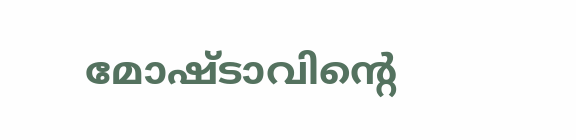മോഷ്ടാവിന്റെ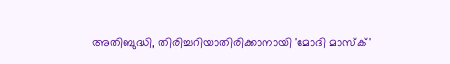അതിബുദ്ധി, തിരിച്ചറിയാതിരിക്കാനായി 'മോദി മാസ്ക്'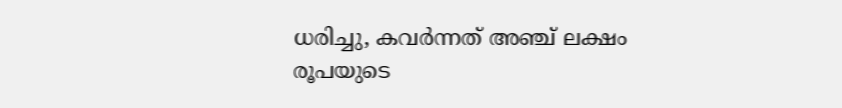ധരിച്ചു, കവർന്നത് അഞ്ച് ലക്ഷം രൂപയുടെ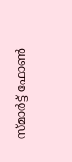സ്മാർട്ട് ഫോൺ